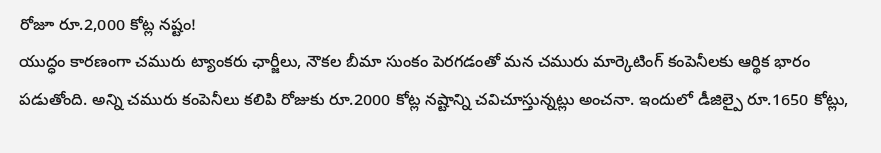రోజూ రూ.2,000 కోట్ల నష్టం!
యుద్ధం కారణంగా చమురు ట్యాంకరు ఛార్జీలు, నౌకల బీమా సుంకం పెరగడంతో మన చమురు మార్కెటింగ్ కంపెనీలకు ఆర్థిక భారం పడుతోంది. అన్ని చమురు కంపెనీలు కలిపి రోజుకు రూ.2000 కోట్ల నష్టాన్ని చవిచూస్తున్నట్లు అంచనా. ఇందులో డీజిల్పై రూ.1650 కోట్లు,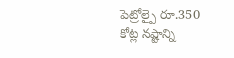పెట్రోల్పై రూ.350 కోట్ల నష్టాన్ని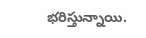భరిస్తున్నాయి.